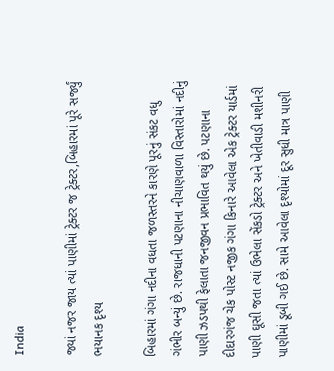India

જ્યાં નજર જાય ત્યાં પાણીમાં ટ્રેક્ટર જ ટ્રેક્ટર,બિહારમાં પૂરે સર્જ્યું ભયાનક દૃશ્ય

બિહારમાં ગંગા નદીના વધતા જળસ્તરને કારણે પૂરનું સંકટ વધુ ગંભીર બન્યું છે. રાજધાની પટણાના નીચાણવાળા વિસ્તારોમાં નદીનું પાણી ઝડપથી ફેલાતા જનજીવન પ્રભાવિત થયું છે. પટણાના દીદારગંજ ચેક પોસ્ટ નજીક ગંગા કિનારે આવેલા એક ટ્રેક્ટર યાર્ડમાં પાણી ઘૂસી જતા ત્યાં ઉભેલા સેંકડો ટ્રેક્ટર અને ખેતીવાડી મશીનરી પાણીમાં ડૂબી ગઈ છે. સામે આવેલા દૃશ્યોમાં દૂર સુધી માત્ર પાણી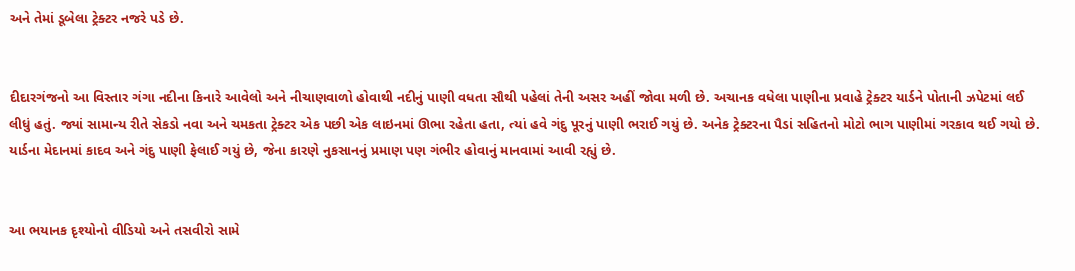અને તેમાં ડૂબેલા ટ્રેક્ટર નજરે પડે છે.


દીદારગંજનો આ વિસ્તાર ગંગા નદીના કિનારે આવેલો અને નીચાણવાળો હોવાથી નદીનું પાણી વધતા સૌથી પહેલાં તેની અસર અહીં જોવા મળી છે. અચાનક વધેલા પાણીના પ્રવાહે ટ્રેક્ટર યાર્ડને પોતાની ઝપેટમાં લઈ લીધું હતું. જ્યાં સામાન્ય રીતે સેકડો નવા અને ચમકતા ટ્રેક્ટર એક પછી એક લાઇનમાં ઊભા રહેતા હતા, ત્યાં હવે ગંદુ પૂરનું પાણી ભરાઈ ગયું છે. અનેક ટ્રેક્ટરના પૈડાં સહિતનો મોટો ભાગ પાણીમાં ગરકાવ થઈ ગયો છે. યાર્ડના મેદાનમાં કાદવ અને ગંદુ પાણી ફેલાઈ ગયું છે, જેના કારણે નુકસાનનું પ્રમાણ પણ ગંભીર હોવાનું માનવામાં આવી રહ્યું છે.


આ ભયાનક દૃશ્યોનો વીડિયો અને તસવીરો સામે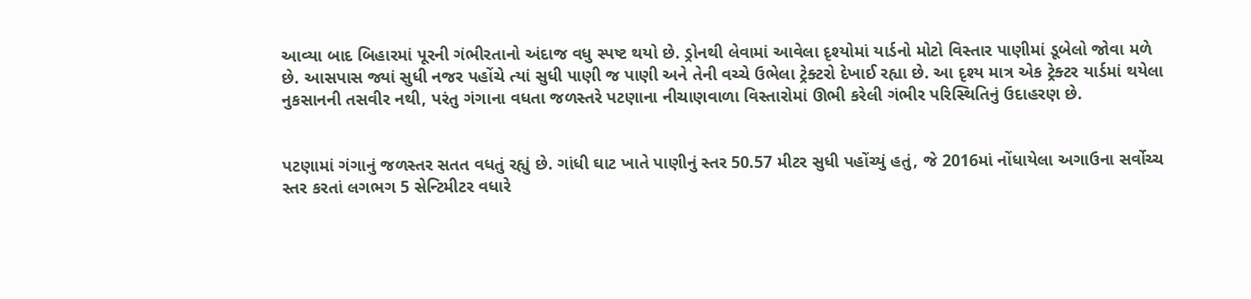આવ્યા બાદ બિહારમાં પૂરની ગંભીરતાનો અંદાજ વધુ સ્પષ્ટ થયો છે. ડ્રોનથી લેવામાં આવેલા દૃશ્યોમાં યાર્ડનો મોટો વિસ્તાર પાણીમાં ડૂબેલો જોવા મળે છે. આસપાસ જ્યાં સુધી નજર પહોંચે ત્યાં સુધી પાણી જ પાણી અને તેની વચ્ચે ઉભેલા ટ્રેક્ટરો દેખાઈ રહ્યા છે. આ દૃશ્ય માત્ર એક ટ્રેક્ટર યાર્ડમાં થયેલા નુકસાનની તસવીર નથી, પરંતુ ગંગાના વધતા જળસ્તરે પટણાના નીચાણવાળા વિસ્તારોમાં ઊભી કરેલી ગંભીર પરિસ્થિતિનું ઉદાહરણ છે.


પટણામાં ગંગાનું જળસ્તર સતત વધતું રહ્યું છે. ગાંધી ઘાટ ખાતે પાણીનું સ્તર 50.57 મીટર સુધી પહોંચ્યું હતું, જે 2016માં નોંધાયેલા અગાઉના સર્વોચ્ચ સ્તર કરતાં લગભગ 5 સેન્ટિમીટર વધારે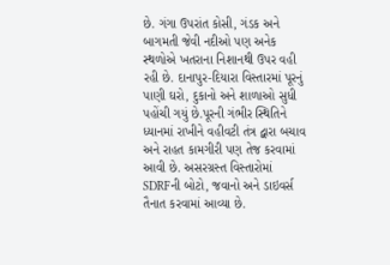છે. ગંગા ઉપરાંત કોસી, ગંડક અને બાગમતી જેવી નદીઓ પણ અનેક સ્થળોએ ખતરાના નિશાનથી ઉપર વહી રહી છે. દાનાપુર-દિયારા વિસ્તારમાં પૂરનું પાણી ઘરો, દુકાનો અને શાળાઓ સુધી પહોંચી ગયું છે.પૂરની ગંભીર સ્થિતિને ધ્યાનમાં રાખીને વહીવટી તંત્ર દ્વારા બચાવ અને રાહત કામગીરી પણ તેજ કરવામાં આવી છે. અસરગ્રસ્ત વિસ્તારોમાં SDRFની બોટો, જવાનો અને ડાઇવર્સ તૈનાત કરવામાં આવ્યા છે.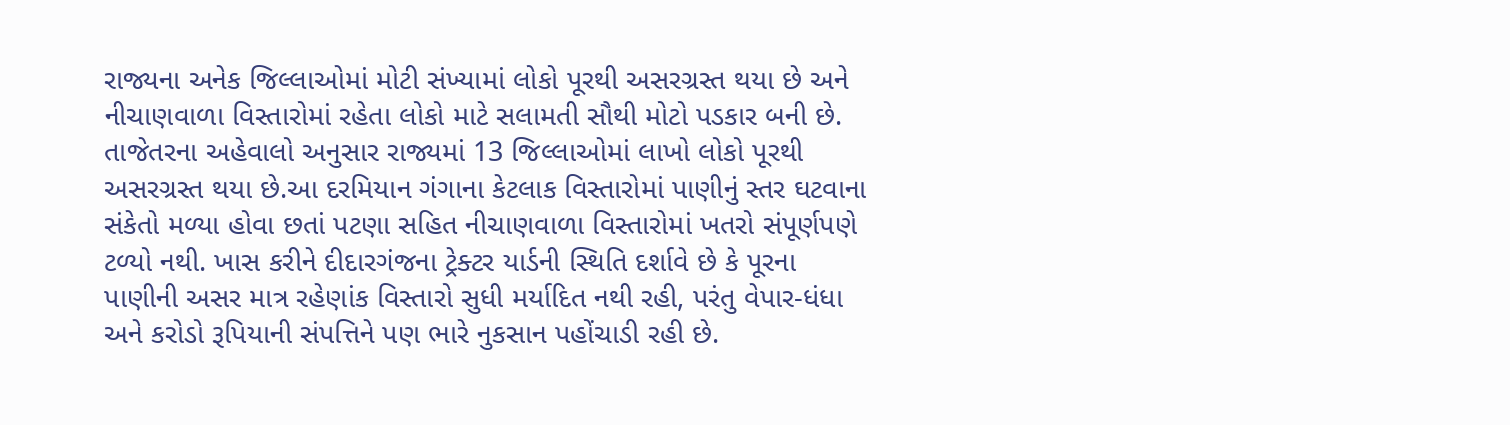રાજ્યના અનેક જિલ્લાઓમાં મોટી સંખ્યામાં લોકો પૂરથી અસરગ્રસ્ત થયા છે અને નીચાણવાળા વિસ્તારોમાં રહેતા લોકો માટે સલામતી સૌથી મોટો પડકાર બની છે. તાજેતરના અહેવાલો અનુસાર રાજ્યમાં 13 જિલ્લાઓમાં લાખો લોકો પૂરથી અસરગ્રસ્ત થયા છે.આ દરમિયાન ગંગાના કેટલાક વિસ્તારોમાં પાણીનું સ્તર ઘટવાના સંકેતો મળ્યા હોવા છતાં પટણા સહિત નીચાણવાળા વિસ્તારોમાં ખતરો સંપૂર્ણપણે ટળ્યો નથી. ખાસ કરીને દીદારગંજના ટ્રેક્ટર યાર્ડની સ્થિતિ દર્શાવે છે કે પૂરના પાણીની અસર માત્ર રહેણાંક વિસ્તારો સુધી મર્યાદિત નથી રહી, પરંતુ વેપાર-ધંધા અને કરોડો રૂપિયાની સંપત્તિને પણ ભારે નુકસાન પહોંચાડી રહી છે.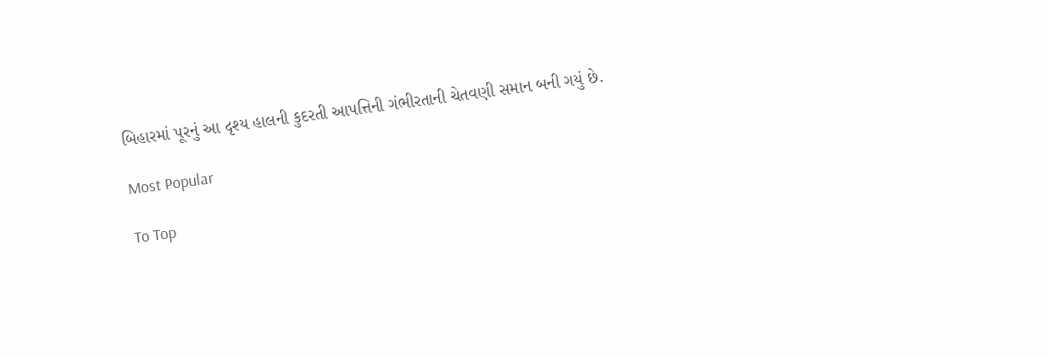બિહારમાં પૂરનું આ દૃશ્ય હાલની કુદરતી આપત્તિની ગંભીરતાની ચેતવણી સમાન બની ગયું છે.

Most Popular

To Top